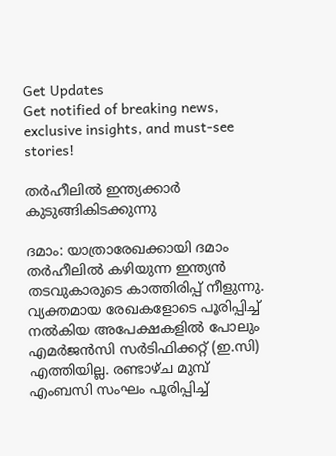Get Updates
Get notified of breaking news, exclusive insights, and must-see stories!

തര്‍ഹീലില്‍ ഇന്ത്യക്കാര്‍ കുടുങ്ങികിടക്കുന്നു

ദമാം: യാത്രാരേഖക്കായി ദമാം തര്‍ഹീലില്‍ കഴിയുന്ന ഇന്ത്യന്‍ തടവുകാരുടെ കാത്തിരിപ്പ് നീളുന്നു. വ്യക്തമായ രേഖകളോടെ പൂരിപ്പിച്ച് നല്‍കിയ അപേക്ഷകളില്‍ പോലും എമര്‍ജന്‍സി സര്‍ടിഫിക്കറ്റ് (ഇ.സി) എത്തിയില്ല. രണ്ടാഴ്ച മുമ്പ് എംബസി സംഘം പൂരിപ്പിച്ച്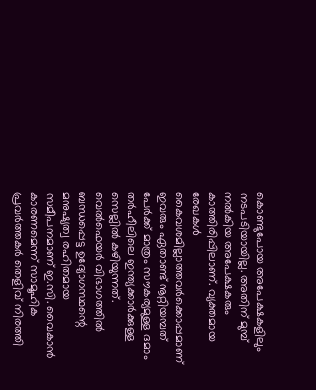കൊണ്ടുപോയ അപേക്ഷകളിലും നടപടിയായില്ല. അതിന് മുമ്പ് നല്‍കിയ അപേക്ഷകരും കാത്തിരിപ്പിലാണ്. വ്യക്തമായ രേഖകള്‍ കൈവശമില്ലാത്തവര്‍ക്കൊപ്പമാണ് ഇവരും ഏതാണ്ട് നൂറ്റിയമ്പത് പേര്‍ക്ക് മാത്രം സൗകര്യമുള്ള ദമാം തര്‍ഹീലിലെ ഇന്ത്യക്കാര്‍ക്കുള്ള സെല്ലില്‍ കഴിയുന്നത്. വെല്‍ഫെയര്‍ വിഭാഗത്തില്‍ ബന്ധപ്പെട്ട ഉദ്യോഗസ്ഥന്റെ മനുഷ്യത്വ രഹിതമായ സമീപനമാണ് ഇ.സി. വൈകാന്‍ കാരണമെന്ന് സാമൂഹിക പ്രവര്‍ത്തകര്‍ തെളിവ് നിരത്തി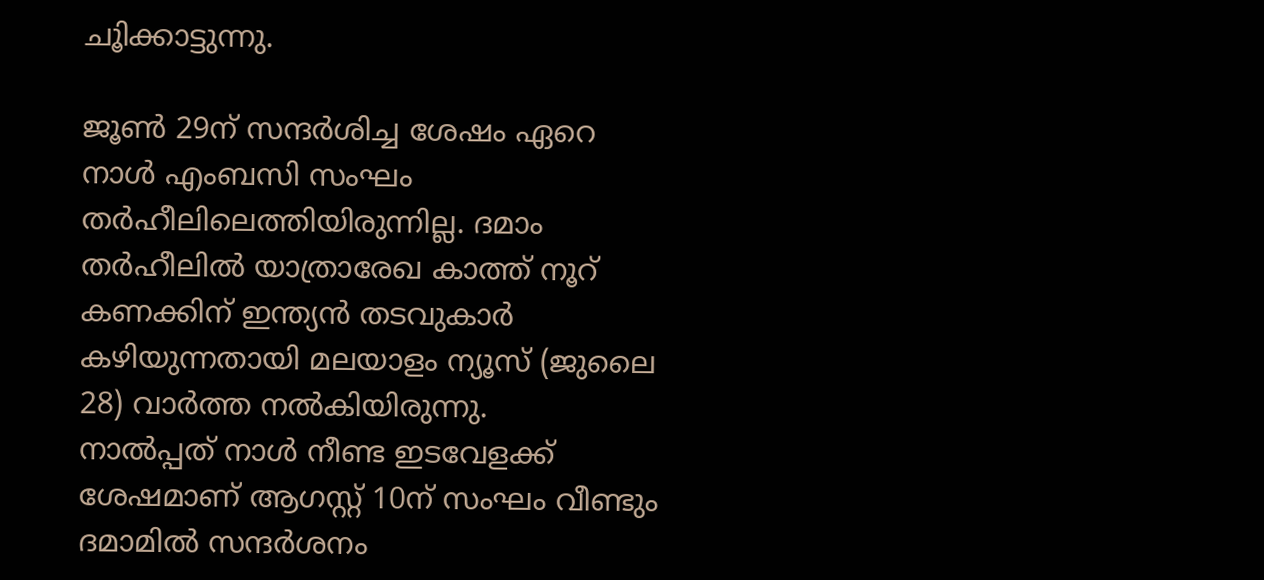ചൂിക്കാട്ടുന്നു.

ജൂണ്‍ 29ന് സന്ദര്‍ശിച്ച ശേഷം ഏറെ നാള്‍ എംബസി സംഘം തര്‍ഹീലിലെത്തിയിരുന്നില്ല. ദമാം തര്‍ഹീലില്‍ യാത്രാരേഖ കാത്ത് നൂറ് കണക്കിന് ഇന്ത്യന്‍ തടവുകാര്‍ കഴിയുന്നതായി മലയാളം ന്യൂസ് (ജുലൈ 28) വാര്‍ത്ത നല്‍കിയിരുന്നു.
നാല്‍പ്പത് നാള്‍ നീണ്ട ഇടവേളക്ക് ശേഷമാണ് ആഗസ്റ്റ് 10ന് സംഘം വീണ്ടും ദമാമില്‍ സന്ദര്‍ശനം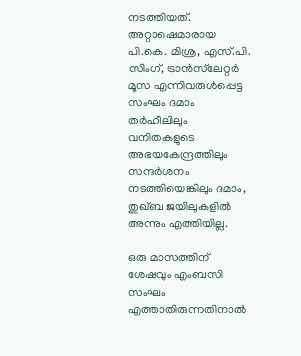നടത്തിയത്. അറ്റാഷെമാരായ പി.കെ. മിശ്ര, എസ്.പി. സിംഗ്, ട്രാന്‍സ്‌ലേറ്റര്‍ മൂസ എന്നിവരുള്‍പ്പെട്ട സംഘം ദമാം തര്‍ഹീലിലും വനിതകളുടെ അഭയകേന്ദ്രത്തിലും സന്ദര്‍ശനം നടത്തിയെങ്കിലും ദമാം, തുഖ്ബ ജയിലുകളില്‍ അന്നും എത്തിയില്ല.

ഒരു മാസത്തിന് ശേഷവും എംബസി സംഘം എത്താതിരുന്നതിനാല്‍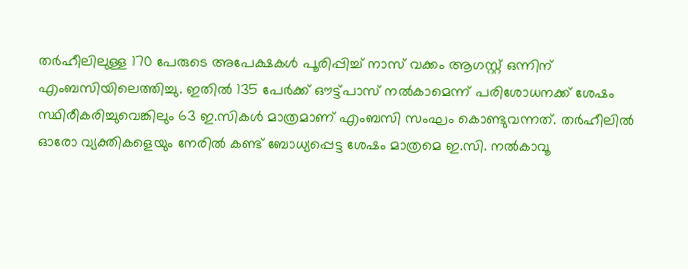തര്‍ഹീലിലുള്ള 170 പേരുടെ അപേക്ഷകള്‍ പൂരിപ്പിച്ച് നാസ് വക്കം ആഗസ്റ്റ് ഒന്നിന് എംബസിയിലെത്തിച്ചു. ഇതില്‍ 135 പേര്‍ക്ക് ഔട്ട്പാസ് നല്‍കാമെന്ന് പരിശോധനക്ക് ശേഷം സ്ഥിരീകരിച്ചുവെങ്കിലും 63 ഇ.സികള്‍ മാത്രമാണ് എംബസി സംഘം കൊണ്ടുവന്നത്. തര്‍ഹീലില്‍ ഓരോ വ്യക്തികളെയും നേരില്‍ കണ്ട് ബോധ്യപ്പെട്ട ശേഷം മാത്രമെ ഇ.സി. നല്‍കാവൂ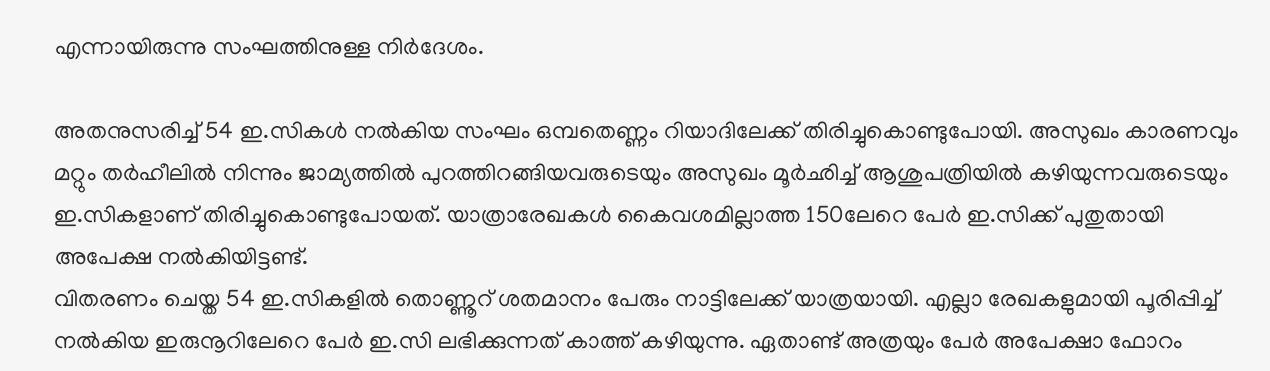എന്നായിരുന്നു സംഘത്തിനുള്ള നിര്‍ദേശം.

അതനുസരിച്ച് 54 ഇ.സികള്‍ നല്‍കിയ സംഘം ഒമ്പതെണ്ണം റിയാദിലേക്ക് തിരിച്ചുകൊണ്ടുപോയി. അസുഖം കാരണവും മറ്റും തര്‍ഹീലില്‍ നിന്നും ജാമ്യത്തില്‍ പുറത്തിറങ്ങിയവരുടെയും അസുഖം മൂര്‍ഛിച്ച് ആശുപത്രിയില്‍ കഴിയുന്നവരുടെയും ഇ.സികളാണ് തിരിച്ചുകൊണ്ടുപോയത്. യാത്രാരേഖകള്‍ കൈവശമില്ലാത്ത 150ലേറെ പേര്‍ ഇ.സിക്ക് പുതുതായി അപേക്ഷ നല്‍കിയിട്ടണ്ട്.
വിതരണം ചെയ്ത 54 ഇ.സികളില്‍ തൊണ്ണൂറ് ശതമാനം പേരും നാട്ടിലേക്ക് യാത്രയായി. എല്ലാ രേഖകളുമായി പൂരിപ്പിച്ച് നല്‍കിയ ഇരുനൂറിലേറെ പേര്‍ ഇ.സി ലഭിക്കുന്നത് കാത്ത് കഴിയുന്നു. ഏതാണ്ട് അത്രയും പേര്‍ അപേക്ഷാ ഫോറം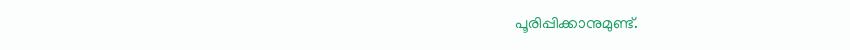പൂരിപ്പിക്കാനുമുണ്ട്.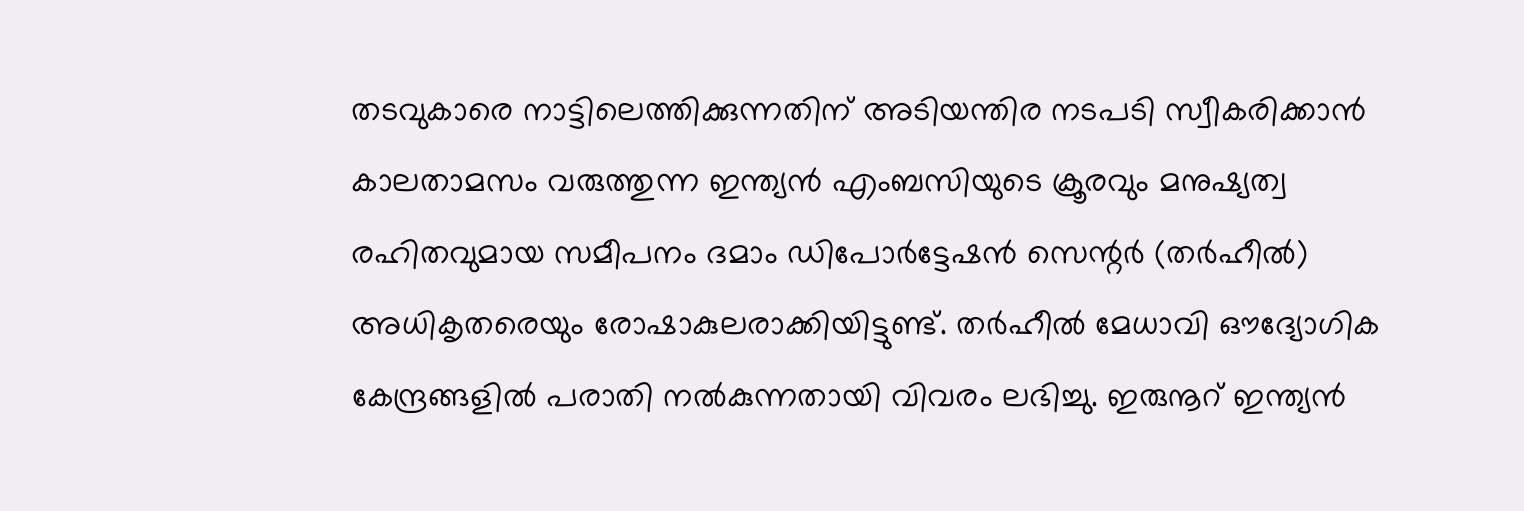തടവുകാരെ നാട്ടിലെത്തിക്കുന്നതിന് അടിയന്തിര നടപടി സ്വീകരിക്കാന്‍ കാലതാമസം വരുത്തുന്ന ഇന്ത്യന്‍ എംബസിയുടെ ക്രൂരവും മനുഷ്യത്വ രഹിതവുമായ സമീപനം ദമാം ഡിപോര്‍ട്ടേഷന്‍ സെന്റര്‍ (തര്‍ഹീല്‍) അധികൃതരെയും രോഷാകുലരാക്കിയിട്ടുണ്ട്. തര്‍ഹീല്‍ മേധാവി ഔദ്യോഗിക കേന്ദ്രങ്ങളില്‍ പരാതി നല്‍കുന്നതായി വിവരം ലഭിച്ചു. ഇരുനൂറ് ഇന്ത്യന്‍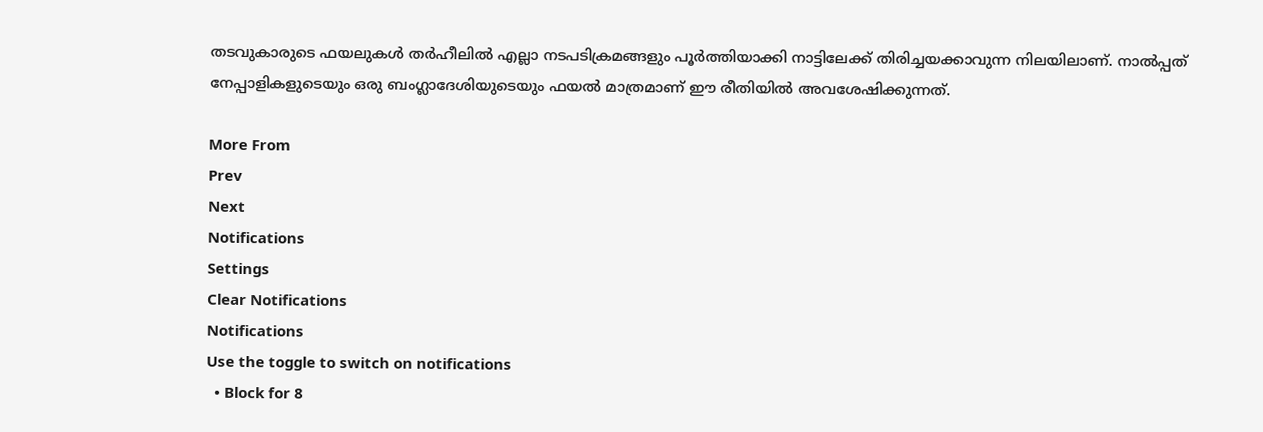തടവുകാരുടെ ഫയലുകള്‍ തര്‍ഹീലില്‍ എല്ലാ നടപടിക്രമങ്ങളും പൂര്‍ത്തിയാക്കി നാട്ടിലേക്ക് തിരിച്ചയക്കാവുന്ന നിലയിലാണ്. നാല്‍പ്പത് നേപ്പാളികളുടെയും ഒരു ബംഗ്ലാദേശിയുടെയും ഫയല്‍ മാത്രമാണ് ഈ രീതിയില്‍ അവശേഷിക്കുന്നത്.

More From
Prev
Next
Notifications
Settings
Clear Notifications
Notifications
Use the toggle to switch on notifications
  • Block for 8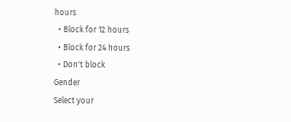hours
  • Block for 12 hours
  • Block for 24 hours
  • Don't block
Gender
Select your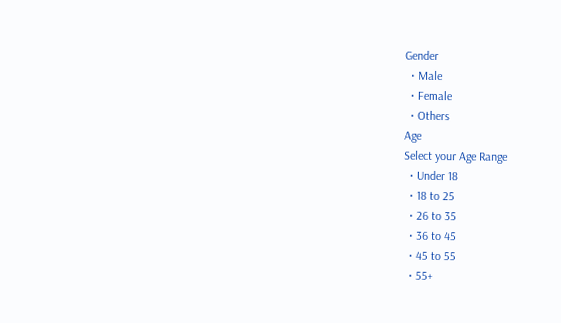Gender
  • Male
  • Female
  • Others
Age
Select your Age Range
  • Under 18
  • 18 to 25
  • 26 to 35
  • 36 to 45
  • 45 to 55
  • 55+